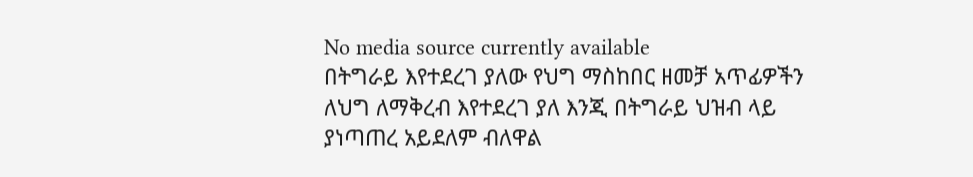No media source currently available
በትግራይ እየተደረገ ያለው የህግ ማስከበር ዘመቻ አጥፊዎችን ለህግ ለማቅረብ እየተደረገ ያለ እንጂ በትግራይ ህዝብ ላይ ያነጣጠረ አይደለም ብለዋል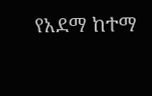የአደማ ከተማ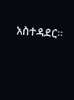አስተዳደር።